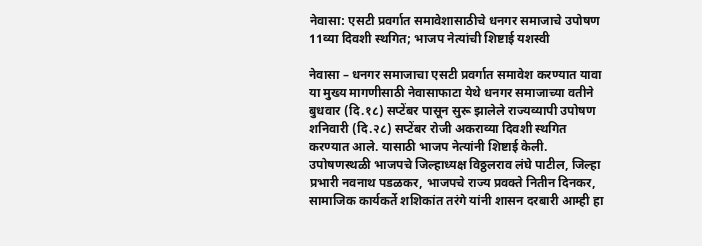नेवासा: एसटी प्रवर्गात समावेशासाठीचे धनगर समाजाचे उपोषण 11व्या दिवशी स्थगित; भाजप नेत्यांची शिष्टाई यशस्वी

नेवासा – धनगर समाजाचा एसटी प्रवर्गात समावेश करण्यात यावा या मुख्य मागणीसाठी नेवासाफाटा येथे धनगर समाजाच्या वतीने बुधवार (दि.१८) सप्टेंबर पासून सुरू झालेले राज्यव्यापी उपोषण शनिवारी (दि.२८) सप्टेंबर रोजी अकराव्या दिवशी स्थगित करण्यात आले. यासाठी भाजप नेत्यांनी शिष्टाई केली.
उपोषणस्थळी भाजपचे जिल्हाध्यक्ष विठ्ठलराव लंघे पाटील, जिल्हा प्रभारी नवनाथ पडळकर, भाजपचे राज्य प्रवक्ते नितीन दिनकर, सामाजिक कार्यकर्ते शशिकांत तरंगे यांनी शासन दरबारी आम्ही हा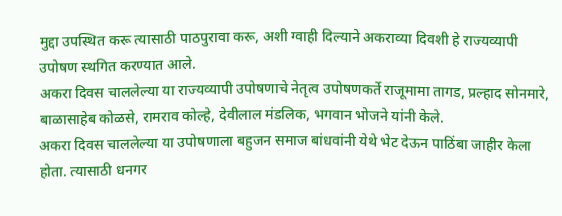मुद्दा उपस्थित करू त्यासाठी पाठपुरावा करू, अशी ग्वाही दिल्याने अकराव्या दिवशी हे राज्यव्यापी उपोषण स्थगित करण्यात आले.
अकरा दिवस चाललेल्या या राज्यव्यापी उपोषणाचे नेतृत्व उपोषणकर्ते राजूमामा तागड, प्रल्हाद सोनमारे, बाळासाहेब कोळसे, रामराव कोल्हे, देवीलाल मंडलिक, भगवान भोजने यांनी केले.
अकरा दिवस चाललेल्या या उपोषणाला बहुजन समाज बांधवांनी येथे भेट देऊन पाठिंबा जाहीर केला होता. त्यासाठी धनगर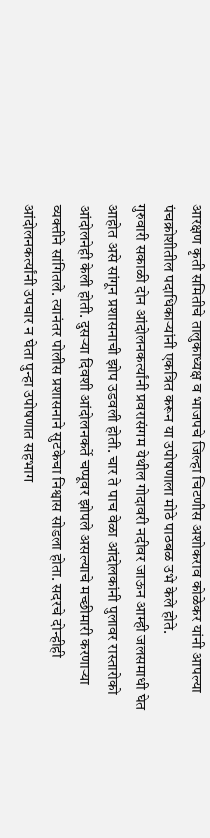आरक्षण कृती समितीचे तालुकाध्यक्ष व भाजपचे जिल्हा चिटणीस अशोकराव कोळेकर यांनी आपल्या पंचक्रोशीतील पदाधिकाऱ्यांनी एकत्रित करून या उपोषणाला मोठे पाठबळ उभे केले होते.
गुरुवारी सकाळी दोन आंदोलनकर्त्यांनी प्रवरासंगम येथील गोदावरी नदीवर जाऊन आम्ही जलसमाधी घेत आहोत असे सांगून प्रशासनाची झोप उडवली होती. चार ते पाच वेळा आंदोलकांनी पुलावर रास्तारोको आंदोलनेही केली होती. दुसऱ्या दिवशी आंदोलनकर्ते चप्पूवर झोपले असल्याचे मच्छीमारी करणाऱ्या व्यक्तीने सांगितले. त्यानंतर पोलीस प्रशासनाने सुटकेचा निश्वास सोडला होता. सदरचे दोन्हीही आंदोलनकर्त्यांनी उपचार न घेता पुन्हा उपोषणात सहभाग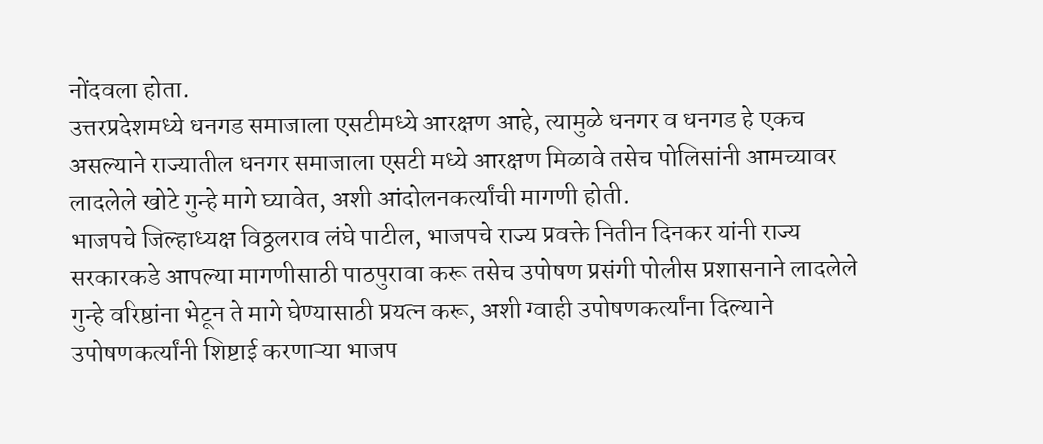नोंदवला होता.
उत्तरप्रदेशमध्ये धनगड समाजाला एसटीमध्ये आरक्षण आहे, त्यामुळे धनगर व धनगड हे एकच असल्याने राज्यातील धनगर समाजाला एसटी मध्ये आरक्षण मिळावे तसेच पोलिसांनी आमच्यावर लादलेले खोटे गुन्हे मागे घ्यावेत, अशी आंदोलनकर्त्यांची मागणी होती.
भाजपचे जिल्हाध्यक्ष विठ्ठलराव लंघे पाटील, भाजपचे राज्य प्रवक्ते नितीन दिनकर यांनी राज्य सरकारकडे आपल्या मागणीसाठी पाठपुरावा करू तसेच उपोषण प्रसंगी पोलीस प्रशासनाने लादलेले गुन्हे वरिष्ठांना भेटून ते मागे घेण्यासाठी प्रयत्न करू, अशी ग्वाही उपोषणकर्त्यांना दिल्याने उपोषणकर्त्यांनी शिष्टाई करणाऱ्या भाजप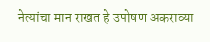नेत्यांचा मान राखत हे उपोषण अकराव्या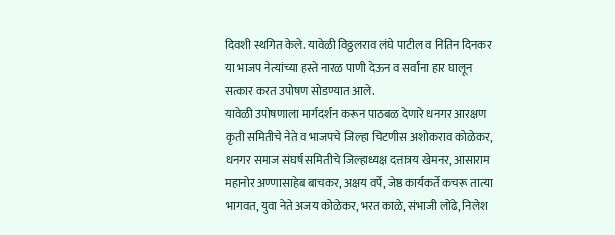दिवशी स्थगित केले. यावेळी विठ्ठलराव लंघे पाटील व नितिन दिनकर या भाजप नेत्यांच्या हस्ते नारळ पाणी देऊन व सर्वांना हार घालून सत्कार करत उपोषण सोडण्यात आले.
यावेळी उपोषणाला मार्गदर्शन करून पाठबळ देणारे धनगर आरक्षण कृती समितीचे नेते व भाजपचे जिल्हा चिटणीस अशोकराव कोळेकर, धनगर समाज संघर्ष समितीचे जिल्हाध्यक्ष दत्तात्रय खेमनर, आसाराम महानोर अण्णासाहेब बाचकर, अक्षय वर्पे, जेष्ठ कार्यकर्ते कचरू तात्या भागवत, युवा नेते अजय कोळेकर, भरत काळे, संभाजी लोंढे, निलेश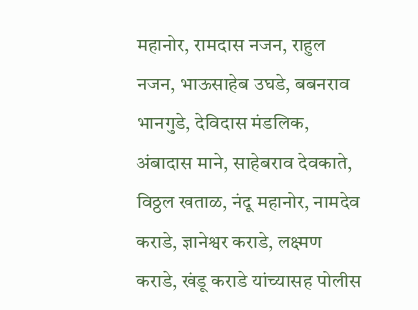महानोर, रामदास नजन, राहुल नजन, भाऊसाहेब उघडे, बबनराव भानगुडे, देविदास मंडलिक, अंबादास माने, साहेबराव देवकाते, विठ्ठल खताळ, नंदू महानोर, नामदेव कराडे, ज्ञानेश्वर कराडे, लक्ष्मण कराडे, खंडू कराडे यांच्यासह पोलीस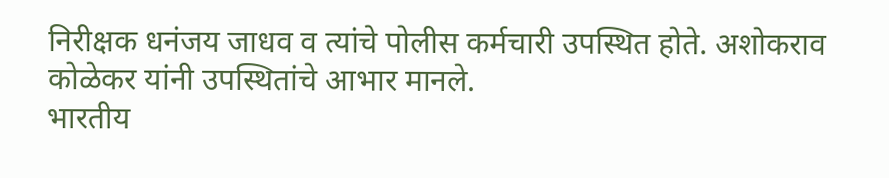निरीक्षक धनंजय जाधव व त्यांचे पोलीस कर्मचारी उपस्थित होते. अशोकराव कोळेकर यांनी उपस्थितांचे आभार मानले.
भारतीय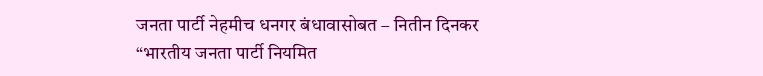जनता पार्टी नेहमीच धनगर बंधावासोबत – नितीन दिनकर
“भारतीय जनता पार्टी नियमित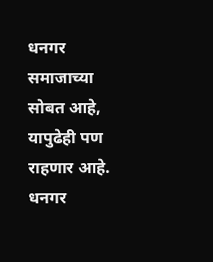धनगर समाजाच्या सोबत आहे, यापुढेही पण राहणार आहे. धनगर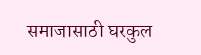समाजासाठी घरकुल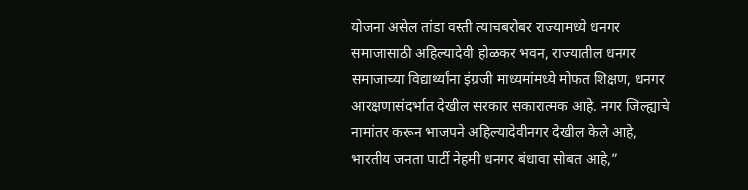योजना असेल तांडा वस्ती त्याचबरोबर राज्यामध्ये धनगर समाजासाठी अहिल्यादेवी होळकर भवन, राज्यातील धनगर समाजाच्या विद्यार्थ्यांना इंग्रजी माध्यमांमध्ये मोफत शिक्षण, धनगर आरक्षणासंदर्भात देखील सरकार सकारात्मक आहे. नगर जिल्ह्याचे नामांतर करून भाजपने अहिल्यादेवीनगर देखील केले आहे, भारतीय जनता पार्टी नेहमी धनगर बंधावा सोबत आहे,”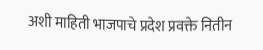अशी माहिती भाजपाचे प्रदेश प्रवक्ते नितीन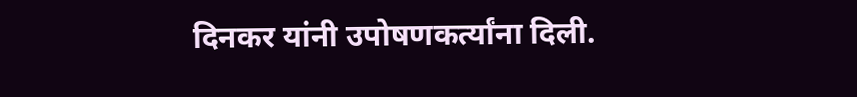दिनकर यांनी उपोषणकर्त्यांना दिली.